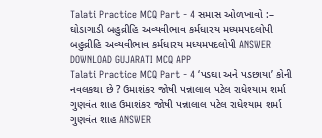Talati Practice MCQ Part - 4 સમાસ ઓળખાવો :– ઘોડાગાડી બહુવ્રીહિ અવ્યવીભાવ કર્મધારય મધ્યમપદલોપી બહુવ્રીહિ અવ્યવીભાવ કર્મધારય મધ્યમપદલોપી ANSWER DOWNLOAD GUJARATI MCQ APP
Talati Practice MCQ Part - 4 ‘પડઘા અને પડછાયા’ કોની નવલકથા છે ? ઉમાશંકર જોષી પન્નાલાલ પટેલ રાધેશ્યામ શર્મા ગુણવંત શાહ ઉમાશંકર જોષી પન્નાલાલ પટેલ રાધેશ્યામ શર્મા ગુણવંત શાહ ANSWER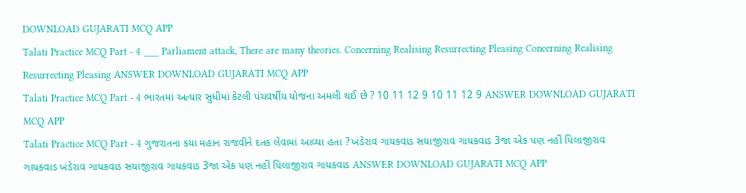DOWNLOAD GUJARATI MCQ APP
Talati Practice MCQ Part - 4 ___ Parliament attack, There are many theories. Concerning Realising Resurrecting Pleasing Concerning Realising Resurrecting Pleasing ANSWER DOWNLOAD GUJARATI MCQ APP
Talati Practice MCQ Part - 4 ભારતમાં અત્યાર સુધીમાં કેટલી પંચવર્ષીય યોજના અમલી થઈ છે ? 10 11 12 9 10 11 12 9 ANSWER DOWNLOAD GUJARATI MCQ APP
Talati Practice MCQ Part - 4 ગુજરાતના કયા મહાન રાજવીને દતક લેવામાં આવ્યા હતા ? ખંડેરાવ ગાયકવાડ સયાજીરાવ ગાયકવાડ 3જા એક પણ નહીં પિલાજીરાવ ગાયકવાડ ખંડેરાવ ગાયકવાડ સયાજીરાવ ગાયકવાડ 3જા એક પણ નહીં પિલાજીરાવ ગાયકવાડ ANSWER DOWNLOAD GUJARATI MCQ APP